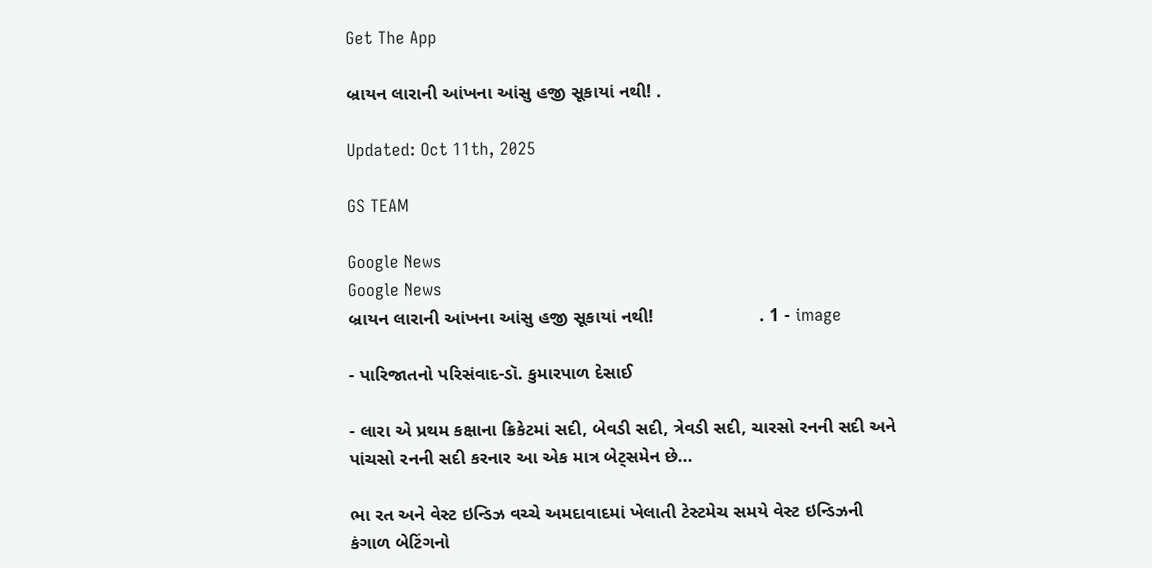Get The App

બ્રાયન લારાની આંખના આંસુ હજી સૂકાયાં નથી! .

Updated: Oct 11th, 2025

GS TEAM

Google News
Google News
બ્રાયન લારાની આંખના આંસુ હજી સૂકાયાં નથી!                     . 1 - image

- પારિજાતનો પરિસંવાદ-ડૉ. કુમારપાળ દેસાઈ

- લારા એ પ્રથમ કક્ષાના ક્રિકેટમાં સદી, બેવડી સદી, ત્રેવડી સદી, ચારસો રનની સદી અને પાંચસો રનની સદી કરનાર આ એક માત્ર બેટ્સમેન છે...

ભા રત અને વેસ્ટ ઇન્ડિઝ વચ્ચે અમદાવાદમાં ખેલાતી ટેસ્ટમેચ સમયે વેસ્ટ ઇન્ડિઝની કંગાળ બેટિંગનો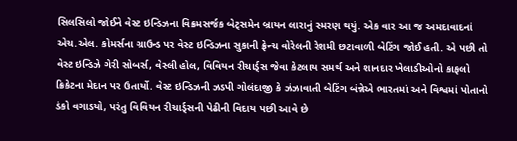સિલસિલો જોઈને વેસ્ટ ઇન્ડિઝના વિક્રમસર્જક બેટ્સમેન બ્રાયન લારાનું સ્મરણ થયું. એક વાર આ જ અમદાવાદનાં એચ.એલ. કોમર્સના ગ્રાઉન્ડ પર વેસ્ટ ઇન્ડિઝના સુકાની ફ્રેન્ચ વોરેલની રેશમી છટાવાળી બેટિંગ જોઈ હતી. એ પછી તો વેસ્ટ ઇન્ડિઝે ગેરી સોબર્સ, વેસ્લી હોલ, વિવિયન રીચાર્ડ્સ જેવા કેટલાય સમર્થ અને શાનદાર ખેલાડીઓનો કાફલો ક્રિકેટના મેદાન પર ઉતાર્યો. વેસ્ટ ઇન્ડિઝની ઝડપી ગોલંદાજી કે ઝંઝાવાતી બેટિંગ બંન્નેએ ભારતમાં અને વિશ્વમાં પોતાનો ડંકો વગાડયો, પરંતુ વિવિયન રીચાર્ડ્સની પેઢીની વિદાય પછી આવે છે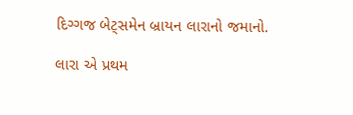દિગ્ગજ બેટ્સમેન બ્રાયન લારાનો જમાનો.

લારા એ પ્રથમ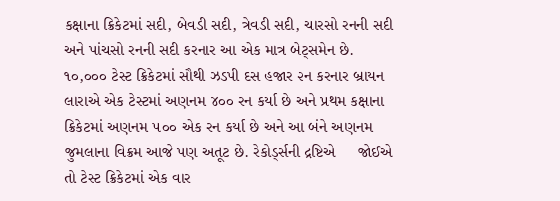કક્ષાના ક્રિકેટમાં સદી, બેવડી સદી, ત્રેવડી સદી, ચારસો રનની સદી અને પાંચસો રનની સદી કરનાર આ એક માત્ર બેટ્સમેન છે. ૧૦,૦૦૦ ટેસ્ટ ક્રિકેટમાં સૌથી ઝડપી દસ હજાર ૨ન કરનાર બ્રાયન લારાએ એક ટેસ્ટમાં અણનમ ૪૦૦ રન કર્યા છે અને પ્રથમ કક્ષાના ક્રિકેટમાં અણનમ ૫૦૦ એક રન કર્યા છે અને આ બંને અણનમ જુમલાના વિક્રમ આજે પણ અતૂટ છે. રેકોર્ડ્સની દ્રષ્ટિએ     જોઈએ તો ટેસ્ટ ક્રિકેટમાં એક વાર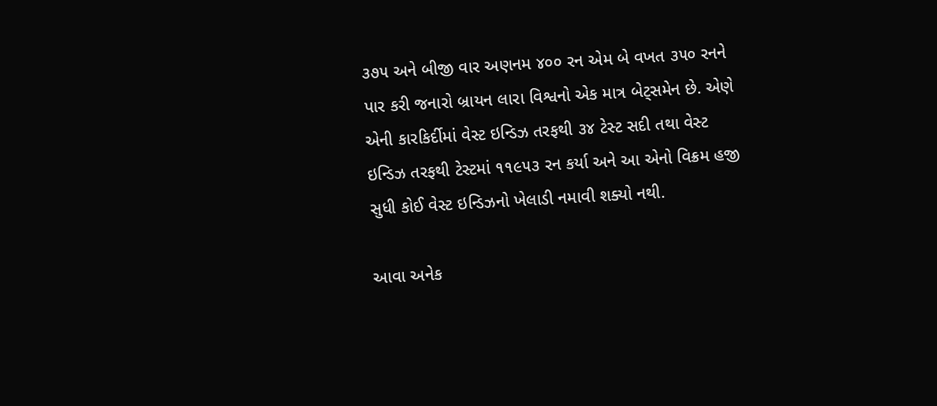૩૭૫ અને બીજી વાર અણનમ ૪૦૦ રન એમ બે વખત ૩૫૦ રનને પાર કરી જનારો બ્રાયન લારા વિશ્વનો એક માત્ર બેટ્સમેન છે. એણે એની કારકિર્દીમાં વેસ્ટ ઇન્ડિઝ તરફથી ૩૪ ટેસ્ટ સદી તથા વેસ્ટ ઇન્ડિઝ તરફથી ટેસ્ટમાં ૧૧૯૫૩ રન કર્યા અને આ એનો વિક્રમ હજી સુધી કોઈ વેસ્ટ ઇન્ડિઝનો ખેલાડી નમાવી શક્યો નથી.

આવા અનેક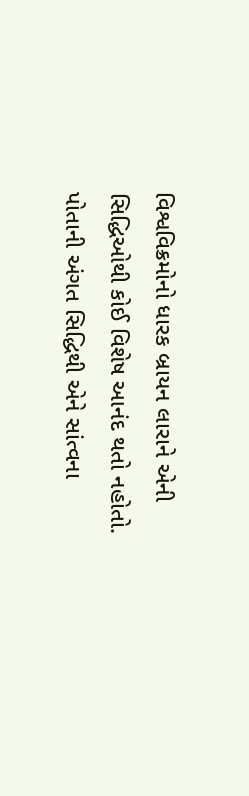વિશ્વવિક્રમોનો ધારક બ્રાયન લારાને એની સિદ્ધિઓથી કોઈ વિશેષ આનંદ થતો નહોતો. પોતાની અંગત સિદ્ધિથી એને સાંત્વના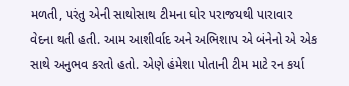મળતી, પરંતુ એની સાથોસાથ ટીમના ઘોર પરાજયથી પારાવાર વેદના થતી હતી. આમ આશીર્વાદ અને અભિશાપ એ બંનેનો એ એક સાથે અનુભવ કરતો હતો. એણે હંમેશા પોતાની ટીમ માટે રન કર્યા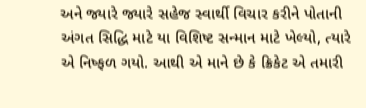અને જ્યારે જ્યારે સહેજ સ્વાર્થી વિચાર કરીને પોતાની અંગત સિદ્ધિ માટે યા વિશિષ્ટ સન્માન માટે ખેલ્યો, ત્યારે એ નિષ્ફળ ગયો. આથી એ માને છે કે ક્રિકેટ એ તમારી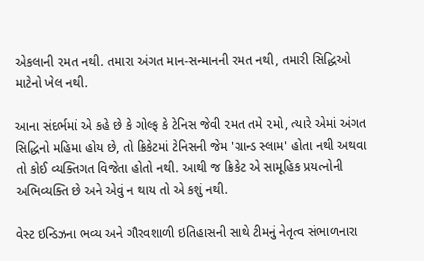એકલાની ૨મત નથી. તમારા અંગત માન-સન્માનની રમત નથી, તમારી સિદ્ધિઓ માટેનો ખેલ નથી.

આના સંદર્ભમાં એ કહે છે કે ગોલ્ફ કે ટેનિસ જેવી ૨મત તમે ૨મો, ત્યારે એમાં અંગત સિદ્ધિનો મહિમા હોય છે, તો ક્રિકેટમાં ટેનિસની જેમ 'ગ્રાન્ડ સ્લામ' હોતા નથી અથવા તો કોઈ વ્યક્તિગત વિજેતા હોતો નથી. આથી જ ક્રિકેટ એ સામૂહિક પ્રયત્નોની અભિવ્યક્તિ છે અને એવું ન થાય તો એ કશું નથી.

વેસ્ટ ઇન્ડિઝના ભવ્ય અને ગૌરવશાળી ઇતિહાસની સાથે ટીમનું નેતૃત્વ સંભાળનારા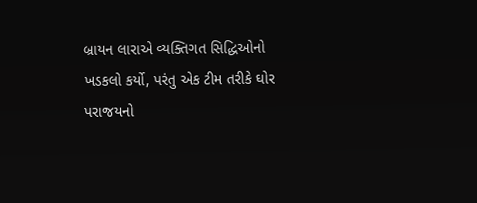બ્રાયન લારાએ વ્યક્તિગત સિદ્ધિઓનો ખડકલો કર્યો, પરંતુ એક ટીમ તરીકે ઘોર પરાજયનો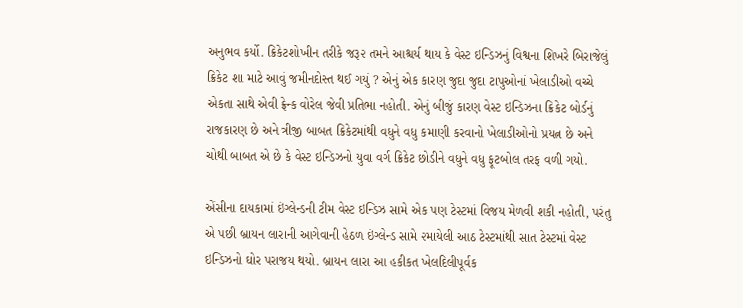અનુભવ કર્યો. ક્રિકેટશોખીન તરીકે જરૂ૨ તમને આશ્ચર્ય થાય કે વેસ્ટ ઇન્ડિઝનું વિશ્વના શિખરે બિરાજેલું ક્રિકેટ શા માટે આવું જમીનદોસ્ત થઈ ગયું ? એનું એક કારણ જુદા જુદા ટાપુઓનાં ખેલાડીઓ વચ્ચે એકતા સાથે એવી ફ્રેન્ક વોરેલ જેવી પ્રતિભા નહોતી. એનું બીજું કારણ વેસ્ટ ઇન્ડિઝના ક્રિકેટ બોર્ડનું રાજકારણ છે અને ત્રીજી બાબત ક્રિકેટમાંથી વધુને વધુ કમાણી કરવાનો ખેલાડીઓનો પ્રયત્ન છે અને ચોથી બાબત એ છે કે વેસ્ટ ઇન્ડિઝનો યુવા વર્ગ ક્રિકેટ છોડીને વધુને વધુ ફૂટબોલ તરફ વળી ગયો.

એંસીના દાયકામાં ઇંગ્લેન્ડની ટીમ વેસ્ટ ઇન્ડિઝ સામે એક પણ ટેસ્ટમાં વિજય મેળવી શકી નહોતી, પરંતુ એ પછી બ્રાયન લારાની આગેવાની હેઠળ ઇંગ્લેન્ડ સામે ૨માયેલી આઠ ટેસ્ટમાંથી સાત ટેસ્ટમાં વેસ્ટ ઇન્ડિઝનો ઘોર પરાજય થયો. બ્રાયન લારા આ હકીકત ખેલદિલીપૂર્વક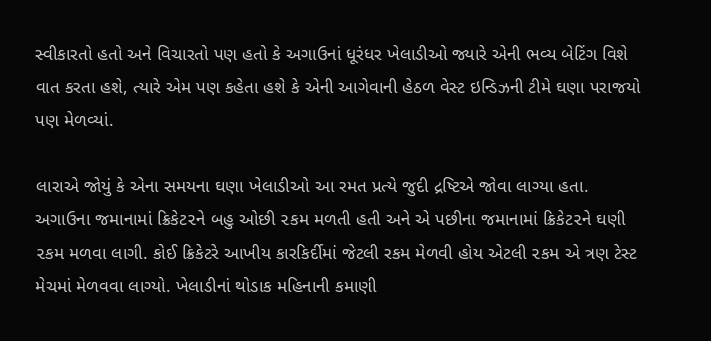સ્વીકારતો હતો અને વિચારતો પણ હતો કે અગાઉનાં ધૂરંધર ખેલાડીઓ જ્યારે એની ભવ્ય બેટિંગ વિશે વાત કરતા હશે, ત્યારે એમ પણ કહેતા હશે કે એની આગેવાની હેઠળ વેસ્ટ ઇન્ડિઝની ટીમે ઘણા પરાજયો પણ મેળવ્યાં.

લારાએ જોયું કે એના સમયના ઘણા ખેલાડીઓ આ રમત પ્રત્યે જુદી દ્રષ્ટિએ જોવા લાગ્યા હતા. અગાઉના જમાનામાં ક્રિકેટ૨ને બહુ ઓછી ૨કમ મળતી હતી અને એ પછીના જમાનામાં ક્રિકેટ૨ને ઘણી ૨કમ મળવા લાગી. કોઈ ક્રિકેટરે આખીય કારકિર્દીમાં જેટલી રકમ મેળવી હોય એટલી ૨કમ એ ત્રણ ટેસ્ટ મેચમાં મેળવવા લાગ્યો. ખેલાડીનાં થોડાક મહિનાની કમાણી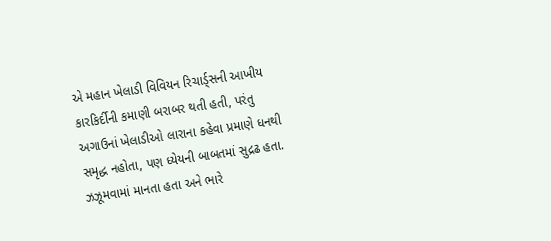એ મહાન ખેલાડી વિવિયન રિચાર્ડ્સની આખીય કારકિર્દીની કમાણી બરાબર થતી હતી, પરંતુ અગાઉનાં ખેલાડીઓ લારાના કહેવા પ્રમાણે ધનથી સમૃદ્ધ નહોતા, પણ ધ્યેયની બાબતમાં સુદ્રઢ હતા. ઝઝૂમવામાં માનતા હતા અને ભારે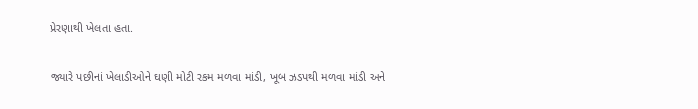પ્રેરણાથી ખેલતા હતા.

જ્યારે પછીનાં ખેલાડીઓને ઘણી મોટી રકમ મળવા માંડી, ખૂબ ઝડપથી મળવા માંડી અને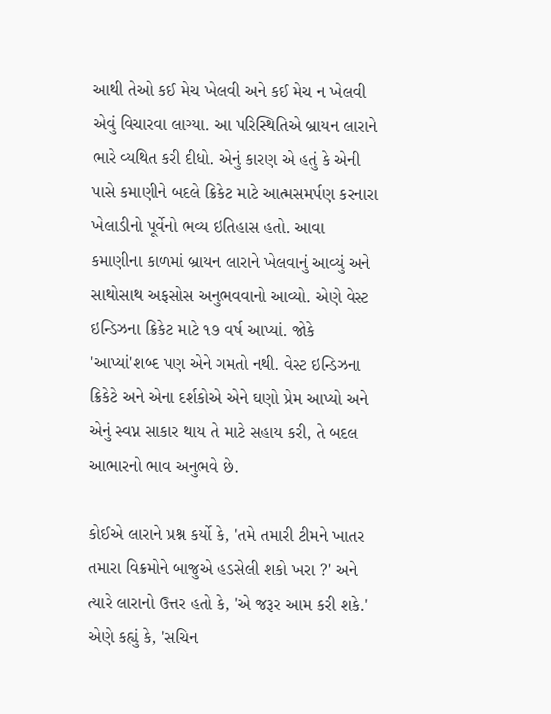આથી તેઓ કઈ મેચ ખેલવી અને કઈ મેચ ન ખેલવી એવું વિચારવા લાગ્યા. આ પરિસ્થિતિએ બ્રાયન લારાને ભારે વ્યથિત કરી દીધો. એનું કારણ એ હતું કે એની પાસે કમાણીને બદલે ક્રિકેટ માટે આત્મસમર્પણ કરનારા ખેલાડીનો પૂર્વેનો ભવ્ય ઇતિહાસ હતો. આવા કમાણીના કાળમાં બ્રાયન લારાને ખેલવાનું આવ્યું અને સાથોસાથ અફસોસ અનુભવવાનો આવ્યો. એણે વેસ્ટ ઇન્ડિઝના ક્રિકેટ માટે ૧૭ વર્ષ આપ્યાં. જોકે 'આપ્યાં'શબ્દ પણ એને ગમતો નથી. વેસ્ટ ઇન્ડિઝના ક્રિકેટે અને એના દર્શકોએ એને ઘણો પ્રેમ આપ્યો અને એનું સ્વપ્ન સાકાર થાય તે માટે સહાય કરી, તે બદલ આભારનો ભાવ અનુભવે છે.

કોઈએ લારાને પ્રશ્ન કર્યો કે, 'તમે તમારી ટીમને ખાતર તમારા વિક્રમોને બાજુએ હડસેલી શકો ખરા ?' અને ત્યારે લારાનો ઉત્તર હતો કે, 'એ જરૂર આમ કરી શકે.' એણે કહ્યું કે, 'સચિન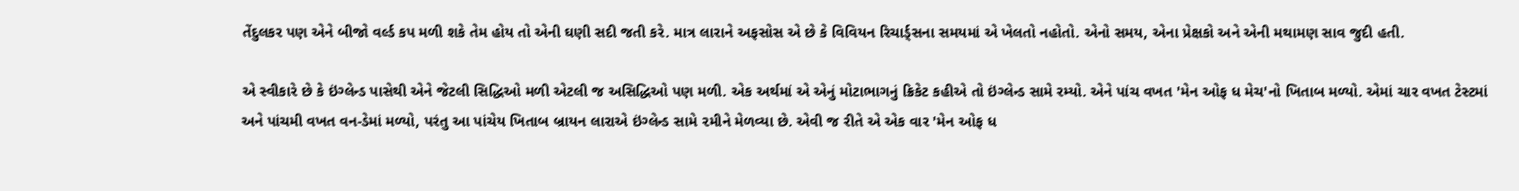તેંદુલકર પણ એને બીજો વર્લ્ડ કપ મળી શકે તેમ હોય તો એની ઘણી સદી જતી કરે. માત્ર લારાને અફસોસ એ છે કે વિવિયન રિચાર્ડ્સના સમયમાં એ ખેલતો નહોતો. એનો સમય, એના પ્રેક્ષકો અને એની મથામણ સાવ જુદી હતી.

એ સ્વીકારે છે કે ઇંગ્લેન્ડ પાસેથી એને જેટલી સિદ્ધિઓ મળી એટલી જ અસિદ્ધિઓ પણ મળી. એક અર્થમાં એ એનું મોટાભાગનું ક્રિકેટ કહીએ તો ઇંગ્લેન્ડ સામે રમ્યો. એને પાંચ વખત 'મેન ઓફ ધ મેચ'નો ખિતાબ મળ્યો. એમાં ચાર વખત ટેસ્ટમાં અને પાંચમી વખત વન-ડેમાં મળ્યો, પરંતુ આ પાંચેય ખિતાબ બ્રાયન લારાએ ઇંગ્લેન્ડ સામે ૨મીને મેળવ્યા છે. એવી જ રીતે એ એક વાર 'મેન ઓફ ધ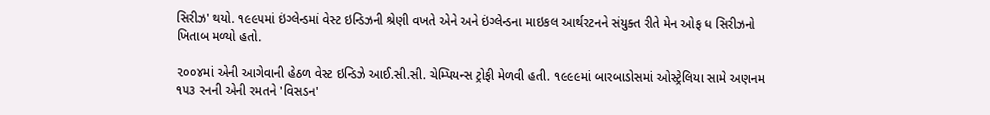સિરીઝ' થયો. ૧૯૯૫માં ઇંગ્લેન્ડમાં વેસ્ટ ઇન્ડિઝની શ્રેણી વખતે એને અને ઇંગ્લેન્ડના માઇકલ આર્થરટનને સંયુક્ત રીતે મેન ઓફ ધ સિરીઝનો ખિતાબ મળ્યો હતો.

૨૦૦૪માં એની આગેવાની હેઠળ વેસ્ટ ઇન્ડિઝે આઈ.સી.સી. ચેમ્પિયન્સ ટ્રોફી મેળવી હતી. ૧૯૯૯માં બારબાડોસમાં ઓસ્ટ્રેલિયા સામે અણનમ ૧૫૩ રનની એની રમતને 'વિસડન'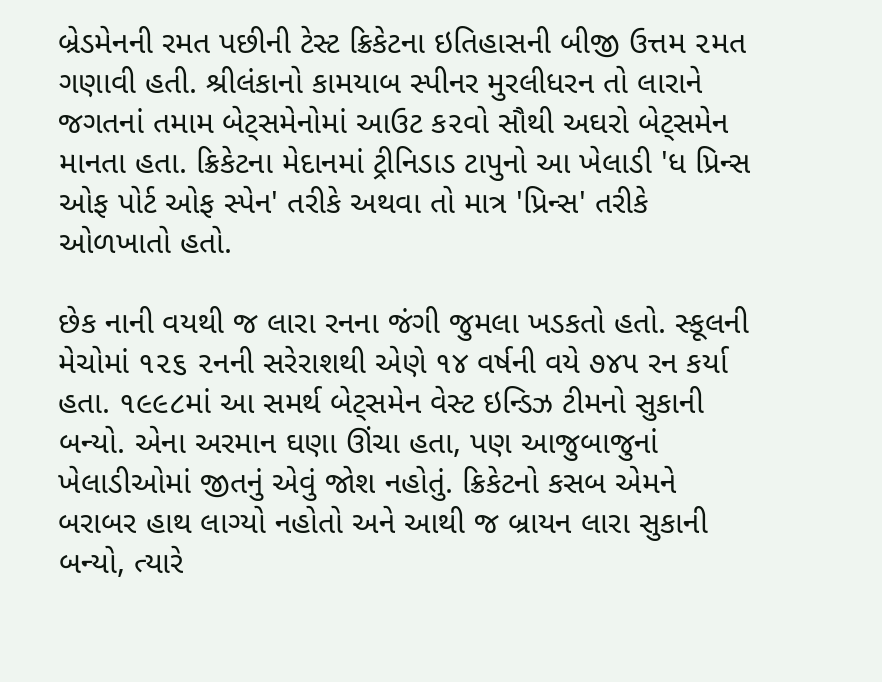બ્રેડમેનની રમત પછીની ટેસ્ટ ક્રિકેટના ઇતિહાસની બીજી ઉત્તમ ૨મત ગણાવી હતી. શ્રીલંકાનો કામયાબ સ્પીનર મુરલીધરન તો લારાને જગતનાં તમામ બેટ્સમેનોમાં આઉટ ક૨વો સૌથી અઘરો બેટ્સમેન માનતા હતા. ક્રિકેટના મેદાનમાં ટ્રીનિડાડ ટાપુનો આ ખેલાડી 'ધ પ્રિન્સ ઓફ પોર્ટ ઓફ સ્પેન' તરીકે અથવા તો માત્ર 'પ્રિન્સ' તરીકે ઓળખાતો હતો.

છેક નાની વયથી જ લારા રનના જંગી જુમલા ખડકતો હતો. સ્કૂલની મેચોમાં ૧૨૬ ૨નની સરેરાશથી એણે ૧૪ વર્ષની વયે ૭૪૫ રન કર્યા હતા. ૧૯૯૮માં આ સમર્થ બેટ્સમેન વેસ્ટ ઇન્ડિઝ ટીમનો સુકાની બન્યો. એના અરમાન ઘણા ઊંચા હતા, પણ આજુબાજુનાં ખેલાડીઓમાં જીતનું એવું જોશ નહોતું. ક્રિકેટનો કસબ એમને બરાબર હાથ લાગ્યો નહોતો અને આથી જ બ્રાયન લારા સુકાની બન્યો, ત્યારે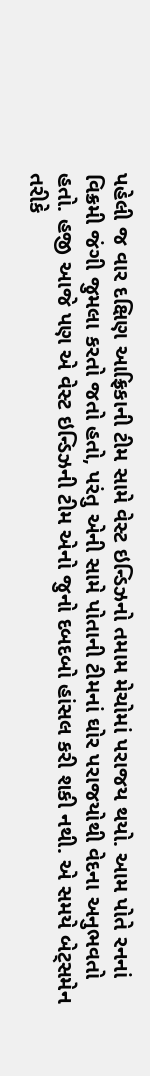પહેલી જ વાર દક્ષિણ આફ્રિકાની ટીમ સામે વેસ્ટ ઇન્ડિઝનો તમામ મેચોમાં પરાજય થયો. આમ પોતે રનનાં વિક્રમી જંગી જુમલા કરતો જતો હતો, પરંતુ એની સામે પોતાની ટીમનાં ઘોર પરાજયોથી વેદના અનુભવતો હતો. હજી આજે પણ એ વેસ્ટ ઇન્ડિઝની ટીમ એનો જુનો દબદબો હાંસલ કરી શકી નથી. એ સમયે બેટ્સમેન તરીકે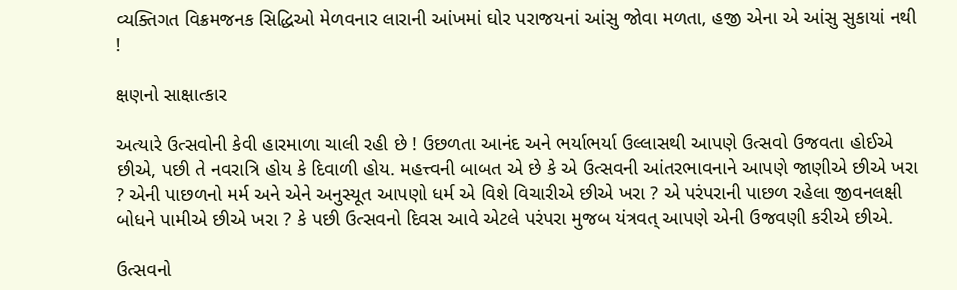વ્યક્તિગત વિક્રમજનક સિદ્ધિઓ મેળવનાર લારાની આંખમાં ઘોર પરાજયનાં આંસુ જોવા મળતા, હજી એના એ આંસુ સુકાયાં નથી !

ક્ષણનો સાક્ષાત્કાર

અત્યારે ઉત્સવોની કેવી હારમાળા ચાલી રહી છે ! ઉછળતા આનંદ અને ભર્યાભર્યા ઉલ્લાસથી આપણે ઉત્સવો ઉજવતા હોઈએ છીએ, પછી તે નવરાત્રિ હોય કે દિવાળી હોય. મહત્ત્વની બાબત એ છે કે એ ઉત્સવની આંતરભાવનાને આપણે જાણીએ છીએ ખરા ? એની પાછળનો મર્મ અને એને અનુસ્યૂત આપણો ધર્મ એ વિશે વિચારીએ છીએ ખરા ? એ પરંપરાની પાછળ રહેલા જીવનલક્ષી બોધને પામીએ છીએ ખરા ? કે પછી ઉત્સવનો દિવસ આવે એટલે પરંપરા મુજબ યંત્રવત્ આપણે એની ઉજવણી કરીએ છીએ.

ઉત્સવનો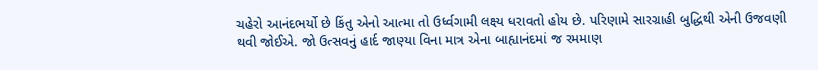ચહેરો આનંદભર્યો છે કિંતુ એનો આત્મા તો ઉર્ધ્વગામી લક્ષ્ય ધરાવતો હોય છે. પરિણામે સારગ્રાહી બુદ્ધિથી એની ઉજવણી થવી જોઈએ. જો ઉત્સવનું હાર્દ જાણ્યા વિના માત્ર એના બાહ્યાનંદમાં જ રમમાણ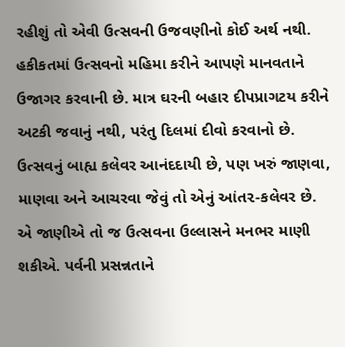રહીશું તો એવી ઉત્સવની ઉજવણીનો કોઈ અર્થ નથી. હકીકતમાં ઉત્સવનો મહિમા કરીને આપણે માનવતાને ઉજાગર કરવાની છે. માત્ર ઘરની બહાર દીપપ્રાગટય કરીને અટકી જવાનું નથી, પરંતુ દિલમાં દીવો કરવાનો છે. ઉત્સવનું બાહ્ય કલેવર આનંદદાયી છે, પણ ખરું જાણવા, માણવા અને આચરવા જેવું તો એનું આંત૨-કલેવર છે. એ જાણીએ તો જ ઉત્સવના ઉલ્લાસને મનભર માણી શકીએ. પર્વની પ્રસન્નતાને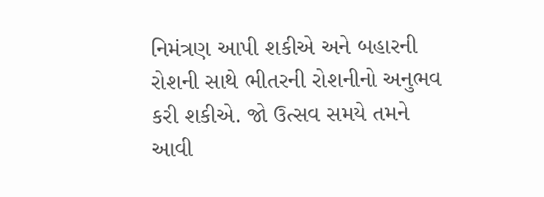નિમંત્રણ આપી શકીએ અને બહારની રોશની સાથે ભીતરની રોશનીનો અનુભવ કરી શકીએ. જો ઉત્સવ સમયે તમને આવી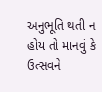અનુભૂતિ થતી ન હોય તો માનવું કે ઉત્સવને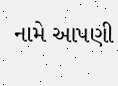નામે આપણી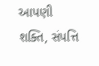આપણી શક્તિ, સંપત્તિ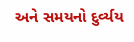અને સમયનો દુર્વ્યય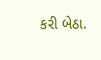કરી બેઠા.